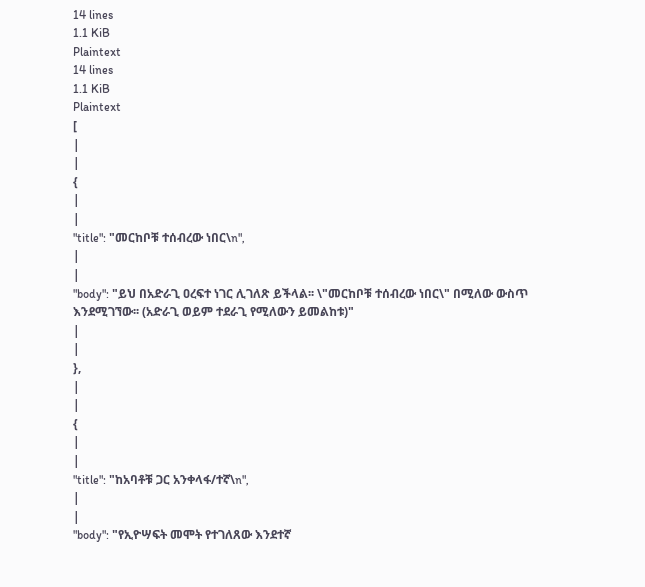14 lines
1.1 KiB
Plaintext
14 lines
1.1 KiB
Plaintext
[
|
|
{
|
|
"title": "መርከቦቹ ተሰብረው ነበር\n",
|
|
"body": "ይህ በአድራጊ ዐረፍተ ነገር ሊገለጽ ይችላል፡፡ \"መርከቦቹ ተሰብረው ነበር\" በሚለው ውስጥ እንደሚገኘው፡፡ (አድራጊ ወይም ተደራጊ የሚለውን ይመልከቱ)"
|
|
},
|
|
{
|
|
"title": "ከአባቶቹ ጋር አንቀላፋ/ተኛ\n",
|
|
"body": "የኢዮሣፍት መሞት የተገለጸው እንደተኛ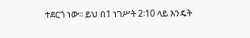ተደርጎ ነው፡፡ ይህ በ1 ነገሥት 2፡10 ላይ እንዴት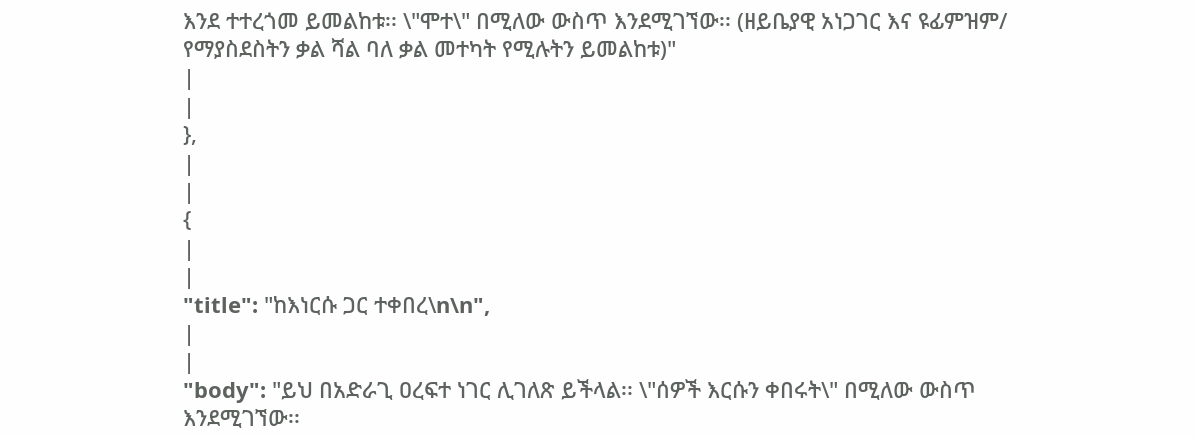እንደ ተተረጎመ ይመልከቱ፡፡ \"ሞተ\" በሚለው ውስጥ እንደሚገኘው፡፡ (ዘይቤያዊ አነጋገር እና ዩፊምዝም/ የማያስደስትን ቃል ሻል ባለ ቃል መተካት የሚሉትን ይመልከቱ)"
|
|
},
|
|
{
|
|
"title": "ከእነርሱ ጋር ተቀበረ\n\n",
|
|
"body": "ይህ በአድራጊ ዐረፍተ ነገር ሊገለጽ ይችላል፡፡ \"ሰዎች እርሱን ቀበሩት\" በሚለው ውስጥ እንደሚገኘው፡፡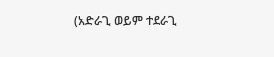(አድራጊ ወይም ተደራጊ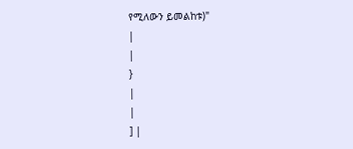የሚለውን ይመልከቱ)"
|
|
}
|
|
] |